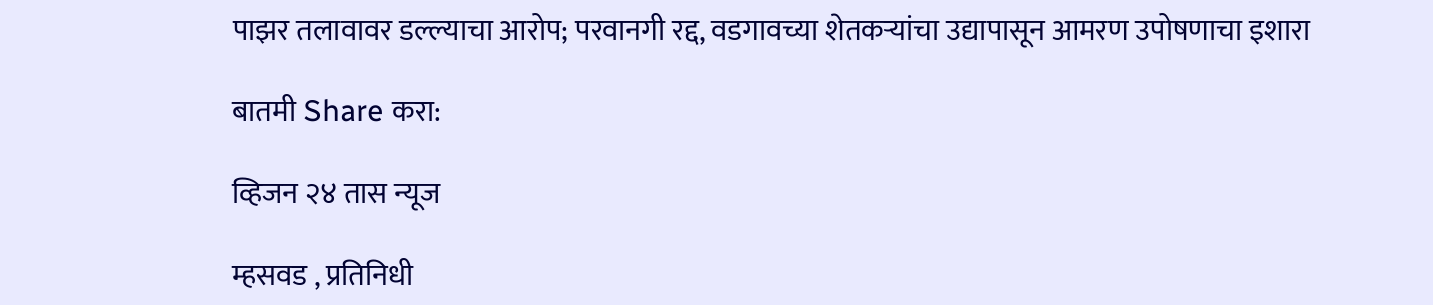पाझर तलावावर डल्ल्याचा आरोप; परवानगी रद्द, वडगावच्या शेतकऱ्यांचा उद्यापासून आमरण उपोषणाचा इशारा

बातमी Share करा:

व्हिजन २४ तास न्यूज

म्हसवड , प्रतिनिधी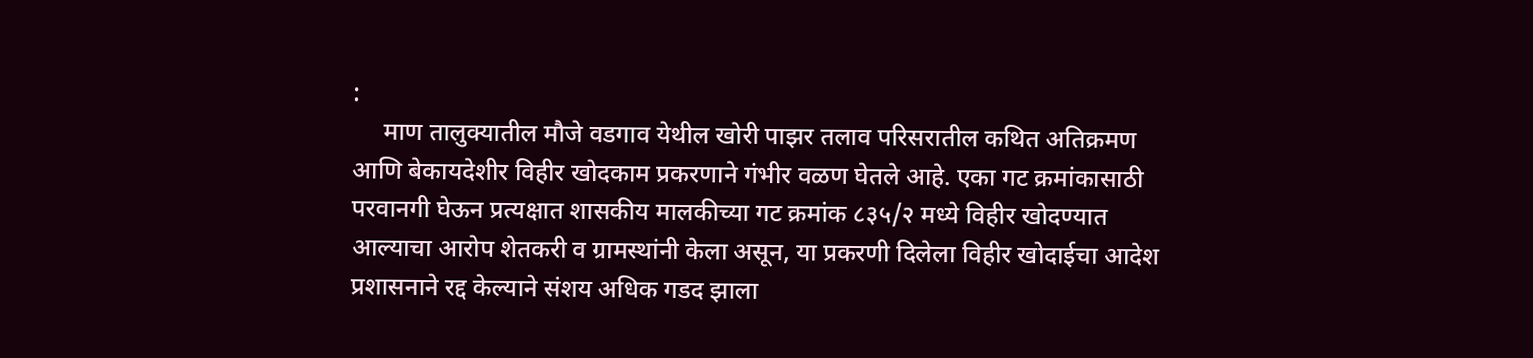:
     माण तालुक्यातील मौजे वडगाव येथील खोरी पाझर तलाव परिसरातील कथित अतिक्रमण आणि बेकायदेशीर विहीर खोदकाम प्रकरणाने गंभीर वळण घेतले आहे. एका गट क्रमांकासाठी परवानगी घेऊन प्रत्यक्षात शासकीय मालकीच्या गट क्रमांक ८३५/२ मध्ये विहीर खोदण्यात आल्याचा आरोप शेतकरी व ग्रामस्थांनी केला असून, या प्रकरणी दिलेला विहीर खोदाईचा आदेश प्रशासनाने रद्द केल्याने संशय अधिक गडद झाला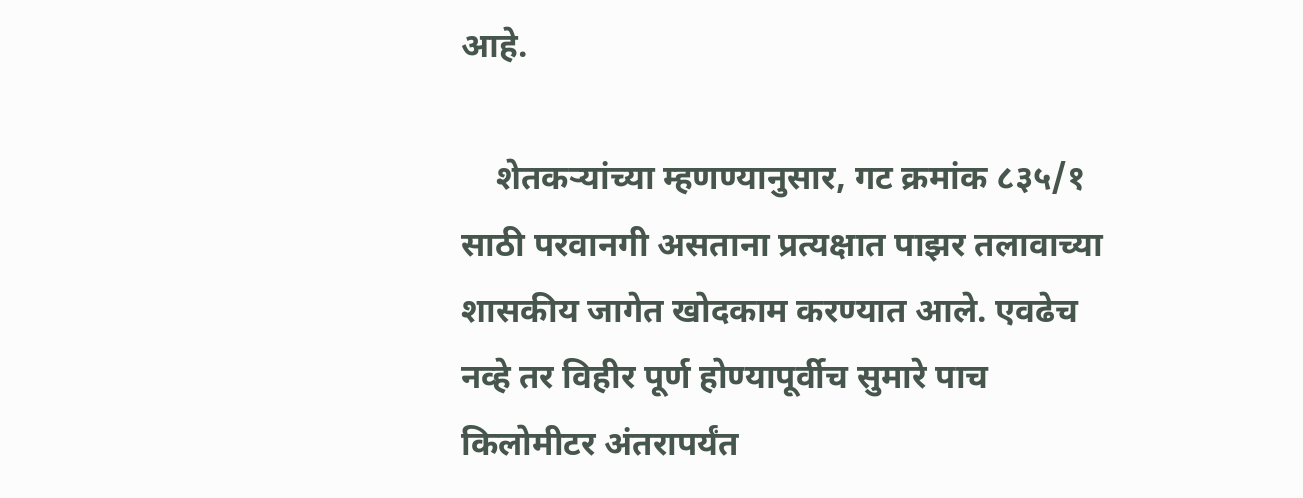आहे.

    शेतकऱ्यांच्या म्हणण्यानुसार, गट क्रमांक ८३५/१ साठी परवानगी असताना प्रत्यक्षात पाझर तलावाच्या शासकीय जागेत खोदकाम करण्यात आले. एवढेच नव्हे तर विहीर पूर्ण होण्यापूर्वीच सुमारे पाच किलोमीटर अंतरापर्यंत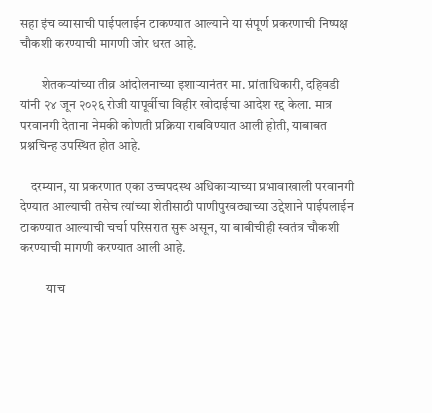सहा इंच व्यासाची पाईपलाईन टाकण्यात आल्याने या संपूर्ण प्रकरणाची निष्पक्ष चौकशी करण्याची मागणी जोर धरत आहे.

        शेतकऱ्यांच्या तीव्र आंदोलनाच्या इशाऱ्यानंतर मा. प्रांताधिकारी, दहिवडी यांनी २४ जून २०२६ रोजी यापूर्वीचा विहीर खोदाईचा आदेश रद्द केला. मात्र परवानगी देताना नेमकी कोणती प्रक्रिया राबविण्यात आली होती, याबाबत प्रश्नचिन्ह उपस्थित होत आहे.

    दरम्यान, या प्रकरणात एका उच्चपदस्थ अधिकाऱ्याच्या प्रभावाखाली परवानगी देण्यात आल्याची तसेच त्यांच्या शेतीसाठी पाणीपुरवठ्याच्या उद्देशाने पाईपलाईन टाकण्यात आल्याची चर्चा परिसरात सुरू असून, या बाबीचीही स्वतंत्र चौकशी करण्याची मागणी करण्यात आली आहे.

          याच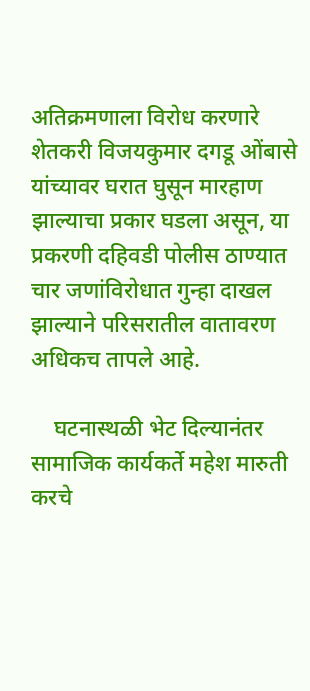अतिक्रमणाला विरोध करणारे शेतकरी विजयकुमार दगडू ओंबासे यांच्यावर घरात घुसून मारहाण झाल्याचा प्रकार घडला असून, या प्रकरणी दहिवडी पोलीस ठाण्यात चार जणांविरोधात गुन्हा दाखल झाल्याने परिसरातील वातावरण अधिकच तापले आहे.

    घटनास्थळी भेट दिल्यानंतर सामाजिक कार्यकर्ते महेश मारुती करचे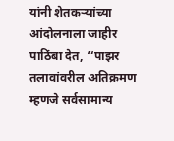यांनी शेतकऱ्यांच्या आंदोलनाला जाहीर पाठिंबा देत, “पाझर तलावांवरील अतिक्रमण म्हणजे सर्वसामान्य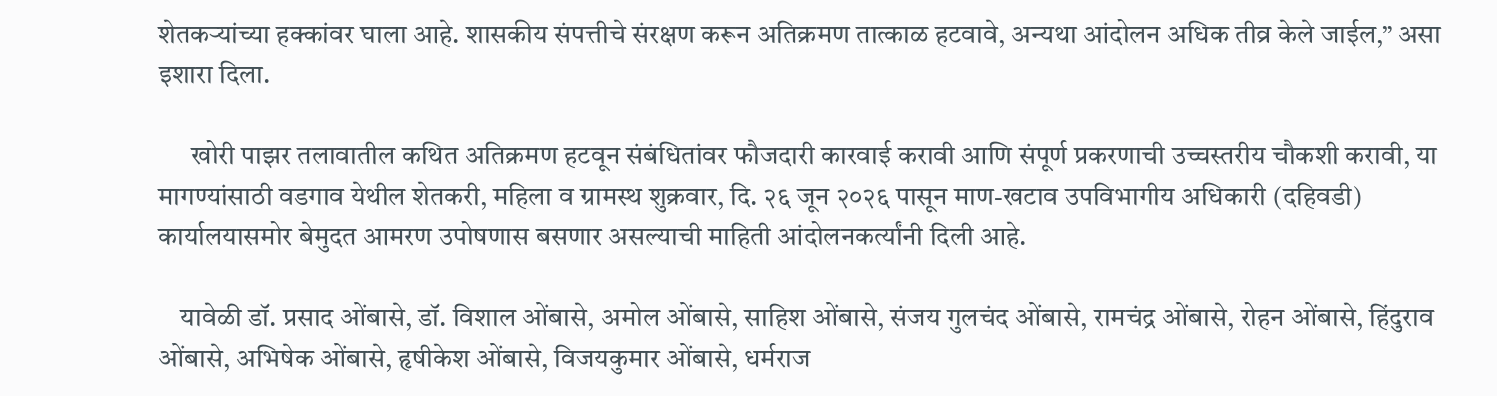शेतकऱ्यांच्या हक्कांवर घाला आहे. शासकीय संपत्तीचे संरक्षण करून अतिक्रमण तात्काळ हटवावे, अन्यथा आंदोलन अधिक तीव्र केले जाईल,” असा इशारा दिला.

      खोरी पाझर तलावातील कथित अतिक्रमण हटवून संबंधितांवर फौजदारी कारवाई करावी आणि संपूर्ण प्रकरणाची उच्चस्तरीय चौकशी करावी, या मागण्यांसाठी वडगाव येथील शेतकरी, महिला व ग्रामस्थ शुक्रवार, दि. २६ जून २०२६ पासून माण-खटाव उपविभागीय अधिकारी (दहिवडी) कार्यालयासमोर बेमुदत आमरण उपोषणास बसणार असल्याची माहिती आंदोलनकर्त्यांनी दिली आहे.

    यावेळी डॉ. प्रसाद ओंबासे, डॉ. विशाल ओंबासे, अमोल ओंबासे, साहिश ओंबासे, संजय गुलचंद ओंबासे, रामचंद्र ओंबासे, रोहन ओंबासे, हिंदुराव ओंबासे, अभिषेक ओंबासे, हृषीकेश ओंबासे, विजयकुमार ओंबासे, धर्मराज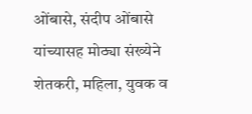ओंबासे, संदीप ओंबासे यांच्यासह मोठ्या संख्येने शेतकरी, महिला, युवक व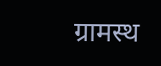ग्रामस्थ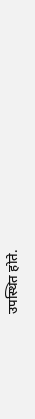उपस्थित होते.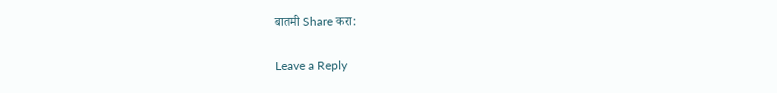बातमी Share करा:

Leave a Reply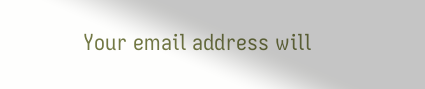Your email address will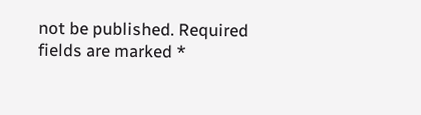not be published. Required fields are marked *